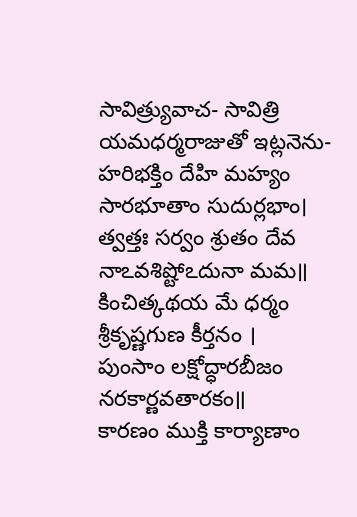సావిత్ర్యువాచ- సావిత్రి యమధర్మరాజుతో ఇట్లనెను-
హరిభక్తిం దేహి మహ్యం సారభూతాం సుదుర్లభాం।
త్వత్తః సర్వం శ్రుతం దేవ నాఽవశిష్టోఽదునా మమ॥
కించిత్కథయ మే ధర్మం శ్రీకృష్ణగుణ కీర్తనం ।
పుంసాం లక్షోద్ధారబీజం నరకార్ణవతారకం॥
కారణం ముక్తి కార్యాణాం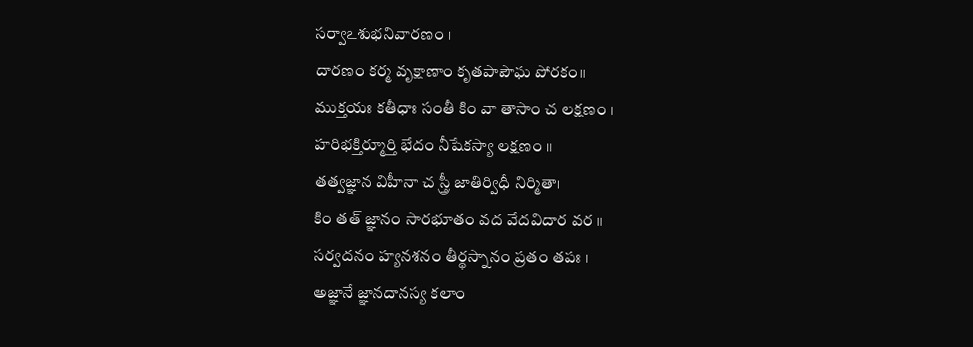సర్వాఽశుభనివారణం ।
దారణం కర్మ వృక్షాణాం కృతపాపౌఘ పోరకం॥
ముక్తయః కతీధాః సంతీ కిం వా తాసాం చ లక్షణం ।
హరిభక్తిర్మూర్తి భేదం నీషేకస్యా లక్షణం ॥
తత్వజ్ఞాన విహీనా చ స్త్రీ జాతిర్విధీ నిర్మితా।
కిం తత్ జ్ఞానం సారభూతం వద వేదవిదార వర ॥
సర్వదనం హ్యనశనం తీర్థస్నానం ప్రతం తపః ।
అజ్ఞానే జ్ఞానదానస్య కలాం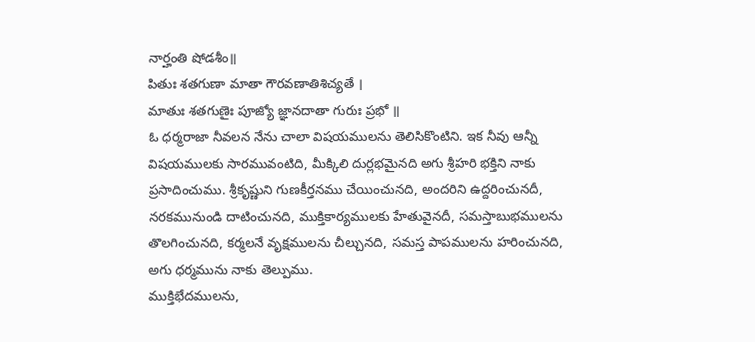నార్హంతి షోడశీం॥
పితుః శతగుణా మాతా గౌరవణాతిశిచ్యతే ।
మాతుః శతగుణైః పూజ్యో జ్ఞానదాతా గురుః ప్రభో ॥
ఓ ధర్మరాజా నీవలన నేను చాలా విషయములను తెలిసికొంటిని. ఇక నీవు ఆన్నీ విషయములకు సారమువంటిది, మీక్కిలి దుర్లభమైనది అగు శ్రీహరి భక్తిని నాకు ప్రసాదించుము. శ్రీకృష్ణుని గుణకీర్తనము చేయించునది, అందరిని ఉద్దరించునదీ, నరకమునుండి దాటించునది, ముక్తికార్యములకు హేతువైనదీ, సమస్తాబుభములను తొలగించునది, కర్మలనే వృక్షములను చీల్చునది, సమస్త పాపములను హరించునది, అగు ధర్మమును నాకు తెల్పుము.
ముక్తిభేదములను,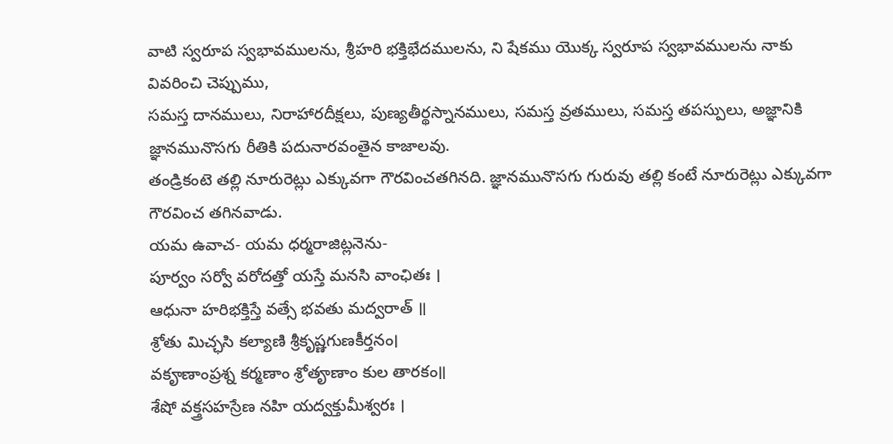వాటి స్వరూప స్వభావములను, శ్రీహరి భక్తిభేదములను, ని షేకము యొక్క స్వరూప స్వభావములను నాకు వివరించి చెప్పుము,
సమస్త దానములు, నిరాహారదీక్షలు, పుణ్యతీర్థస్నానములు, సమస్త వ్రతములు, సమస్త తపస్పులు, అజ్ఞానికి జ్ఞానమునొసగు రీతికి పదునారవంతైన కాజాలవు.
తండ్రికంటె తల్లి నూరురెట్లు ఎక్కువగా గౌరవించతగినది. జ్ఞానమునొసగు గురువు తల్లి కంటే నూరురెట్లు ఎక్కువగా గౌరవించ తగినవాడు.
యమ ఉవాచ- యమ ధర్మరాజిట్లనెను-
పూర్వం సర్వో వరోదత్తో యస్తే మనసి వాంఛితః ।
ఆధునా హరిభక్తిస్తే వత్సే భవతు మద్వరాత్ ॥
శ్రోతు మిచ్ఛసి కల్యాణి శ్రీకృష్ణగుణకీర్తనం।
వకౄణాంప్రశ్న కర్మణాం శ్రోతౄణాం కుల తారకం॥
శేషో వక్త్రసహస్రేణ నహి యద్వక్తుమీశ్వరః ।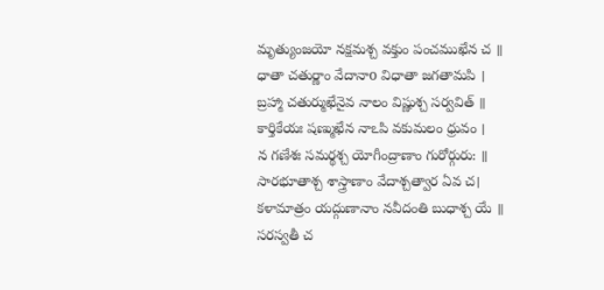మృత్యుంజయో నక్షమశ్చ వక్తుం పంచముఖేన చ ॥
ధాతా చతుర్ణాం వేదానాo విధాతా జగతామపి ।
బ్రహ్మా చతుర్ముఖేనైవ నాలం విష్ణుశ్చ సర్వవిత్ ॥
కార్తికేయః షణ్ముఖేన నాఽపి వకుమలం ధ్రువం ।
న గణేశః సమర్థశ్చ యోగీంద్రాణాం గురోర్గురు: ॥
సారభూతాశ్చ శాస్త్రాణాం వేదాశ్చత్వార ఏవ చ।
కళామాత్రం యద్గుణానాం నవీదంతి బుధాశ్చ యే ॥
సరస్వతీ చ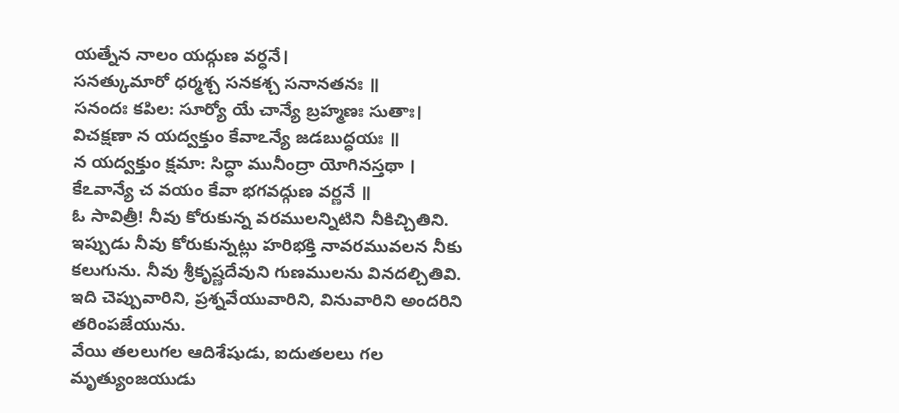యత్నేన నాలం యద్గుణ వర్ధనే।
సనత్కుమారో ధర్మశ్చ సనకశ్చ సనానతనః ॥
సనందః కపిల: సూర్యో యే చాన్యే బ్రహ్మణః సుతాః।
విచక్షణా న యద్వక్తుం కేవాఽన్యే జడబుద్ధయః ॥
న యద్వక్తుం క్షమా: సిద్ధా మునీంద్రా యోగినస్తథా ।
కేఽవాన్యే చ వయం కేవా భగవద్గుణ వర్ణనే ॥
ఓ సావిత్రీ! నీవు కోరుకున్న వరములన్నిటిని నీకిచ్చితిని. ఇప్పుడు నీవు కోరుకున్నట్లు హరిభక్తి నావరమువలన నీకు కలుగును. నీవు శ్రీకృష్ణదేవుని గుణములను వినదల్చితివి. ఇది చెప్పువారిని, ప్రశ్నవేయువారిని, వినువారిని అందరిని తరింపజేయును.
వేయి తలలుగల ఆదిశేషుడు, ఐదుతలలు గల మృత్యుంజయుడు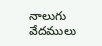నాలుగు వేదములు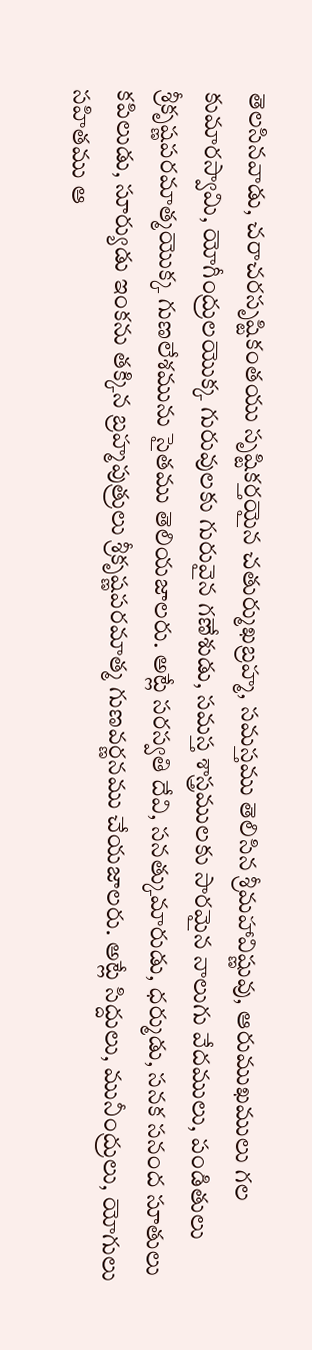తెలసినవాడు, చరాచరసృష్టికంతయు సృష్టికర్తయైన చతుర్ముఖబ్రహ్మ, సమస్తము తెలిసిన శ్రీమహావిష్ణువు, ఆరుముఖములు గల కుమారస్వామి, యోగీంద్రులయొక్క గురువులకు గురువైన గణేశుడు, సమస్త శాస్త్రములకు సారమైన నాలుగు వేదములు, పండితులు శ్రీకృష్ణపరమాత్మయొక్క గుణలేశమును సైతము తెలియజాలరు. అట్లే సరస్వతి దేవి, సనత్కుమారుడు, ధర్ముడు, సనక సనంద సూతులు కపిలుడు, సూర్యుడు ఇంకను తక్కిన బ్రహ్మపుత్రులు శ్రీకృష్ణపరమాత్మ గుణవర్ణనము చేయజాలరు. అట్లే సిద్దులు, మునీంద్రులు, యోగులు సహితము ఆ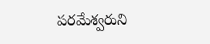పరమేశ్వరుని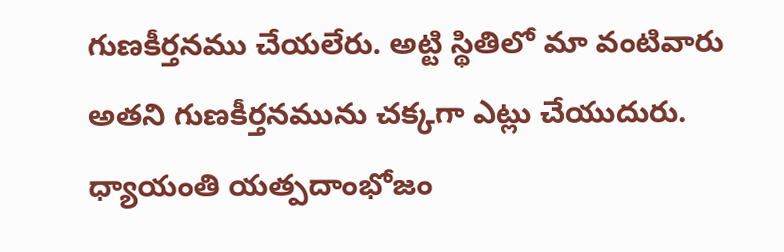గుణకీర్తనము చేయలేరు. అట్టి స్థితిలో మా వంటివారు అతని గుణకీర్తనమును చక్కగా ఎట్లు చేయుదురు.
ధ్యాయంతి యత్పదాంభోజం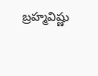బ్రహ్మవిష్ణు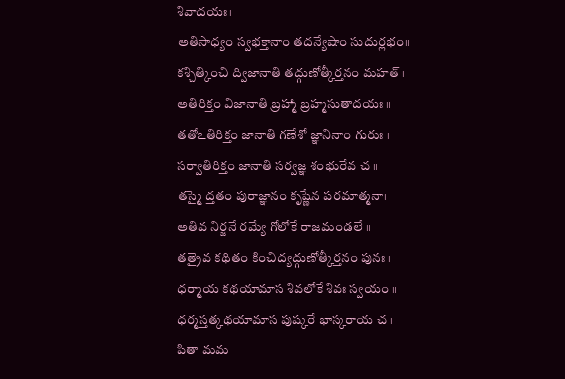శివాదయః।
అతిసాధ్యం స్వభక్తానాం తదన్యేషాం సుదుర్లభం॥
కశ్చిత్కించి ద్విజానాతి తద్గుణోత్కీర్తనం మహత్ ।
అతిరిక్తం విజానాతి బ్రహ్మా బ్రహ్మసుతాదయః ॥
తతోఽతిరిక్తం జానాతి గణేశో జ్ఞానినాం గురుః ।
సర్వాతిరిక్తం జానాతి సర్వజ్ఞ శంభురేవ చ ॥
తస్మై ద్తతం పురాజ్ఞానం కృష్ణేన పరమాత్మనా।
అతివ నిర్జనే రమ్యే గోలోకే రాజమండలే ॥
తత్రైవ కథితం కించిద్యద్గుణోత్కీర్తనం పునః ।
ధర్మాయ కథయామాస శివలోకే శివః స్వయం ॥
ధర్మస్తత్కథయామాస పుష్కరే భాస్కరాయ చ ।
పితా మమ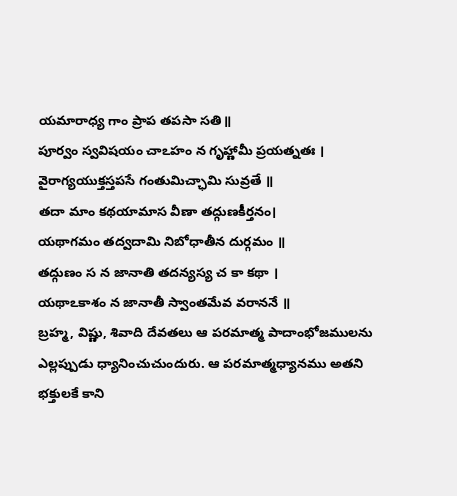యమారాధ్య గాం ప్రాప తపసా సతి॥
పూర్వం స్వవిషయం చాఽహం న గృహ్ణామీ ప్రయత్నతః ।
వైరాగ్యయుక్తస్తపసే గంతుమిచ్ఛామి సువ్రతే ॥
తదా మాం కథయామాస వీణా తద్గుణకీర్తనం।
యథాగమం తద్వదామి నిబోధాతీన దుర్గమం ॥
తద్గుణం స న జానాతి తదన్యస్య చ కా కథా ।
యథాఽకాశం న జానాతీ స్వాంతమేవ వరాననే ॥
బ్రహ్మ, విష్ణు, శివాది దేవతలు ఆ పరమాత్మ పాదాంభోజములను ఎల్లప్పుడు ధ్యానించుచుందురు. ఆ పరమాత్మధ్యానము అతని భక్తులకే కాని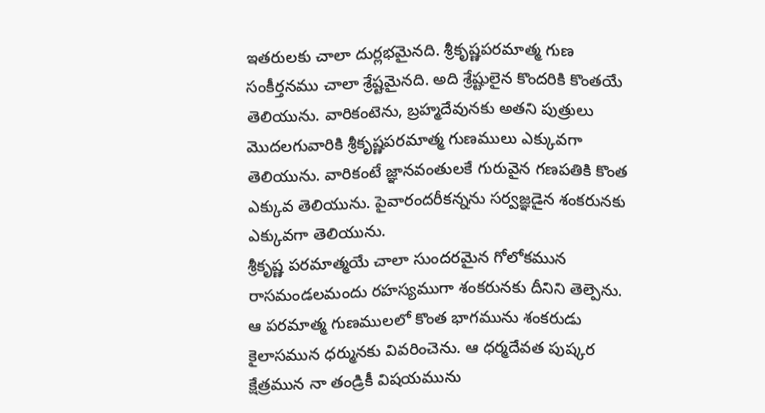ఇతరులకు చాలా దుర్లభమైనది. శ్రీకృష్ణపరమాత్మ గుణ సంకీర్తనము చాలా శ్రేష్టమైనది. అది శ్రేష్టులైన కొందరికి కొంతయే తెలియును. వారికంటెను, బ్రహ్మదేవునకు అతని పుత్రులు మొదలగువారికి శ్రీకృష్ణపరమాత్మ గుణములు ఎక్కువగా తెలియును. వారికంటే జ్ఞానవంతులకే గురువైన గణపతికి కొంత ఎక్కువ తెలియును. పైవారందరీకన్నను సర్వజ్ఞడైన శంకరునకు ఎక్కువగా తెలియును.
శ్రీకృష్ణ పరమాత్మయే చాలా సుందరమైన గోలోకమున రాసమండలమందు రహస్యముగా శంకరునకు దీనిని తెల్పెను. ఆ పరమాత్మ గుణములలో కొంత భాగమును శంకరుడు కైలాసమున ధర్మునకు వివరించెను. ఆ ధర్మదేవత పుష్కర క్షేత్రమున నా తండ్రికీ విషయమును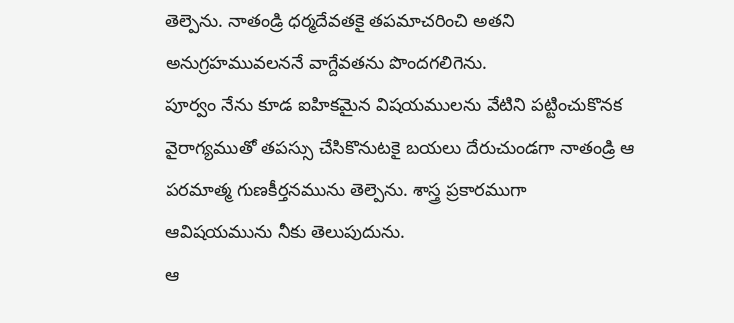తెల్పెను. నాతండ్రి ధర్మదేవతకై తపమాచరించి అతని అనుగ్రహమువలననే వాగ్దేవతను పొందగలిగెను.
పూర్వం నేను కూడ ఐహికమైన విషయములను వేటిని పట్టించుకొనక వైరాగ్యముతో తపస్సు చేసికొనుటకై బయలు దేరుచుండగా నాతండ్రి ఆ పరమాత్మ గుణకీర్తనమును తెల్పెను. శాస్త్ర ప్రకారముగా ఆవిషయమును నీకు తెలుపుదును.
ఆ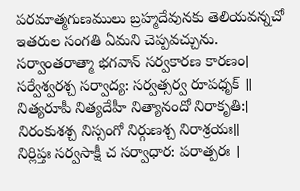పరమాత్మగుణములు బ్రహ్మదేవునకు తెలియవన్నచో ఇతరుల సంగతి ఏమని చెప్పవచ్చును.
సర్వాంతరాత్మా భగవాన్ సర్వకారణ కారణం।
సర్వేశ్వరశ్చ సర్వాద్య: సర్వత్సర్వ రూపధృక్ ॥
నిత్యరూపీ నిత్యదేహీ నిత్యానందో నిరాకృతి:।
నిరంకుశశ్చ నిస్సంగో నిర్గుణశ్చ నిరాశ్రయః॥
నిర్లిప్తః సర్వసాక్షీ చ సర్వాధార: పరాత్పరః ।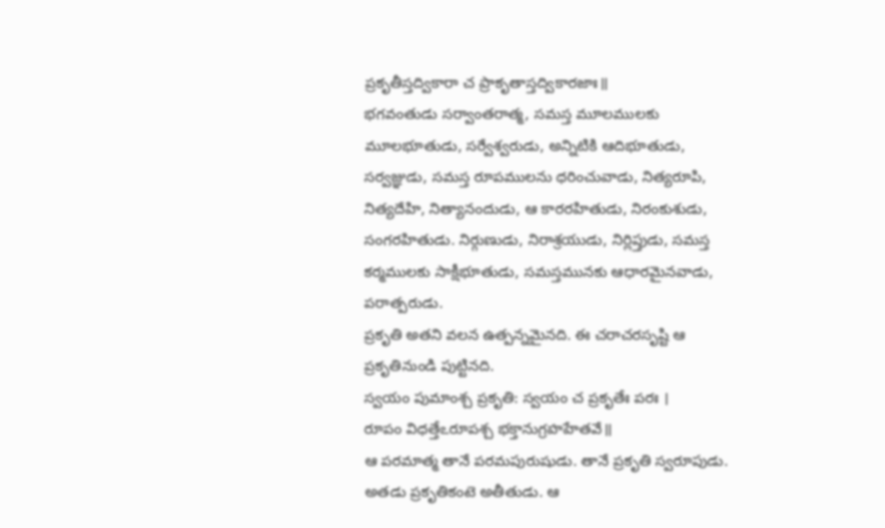ప్రకృతీస్తద్వికారా చ ప్రాకృతాస్తద్వికారజాః॥
భగవంతుడు సర్వాంతరాత్మ, సమస్త మూలములకు మూలభూతుడు, సర్వేశ్వరుడు, అన్నిటికి ఆదిభూతుడు, సర్వజ్ఞుడు, సమస్త రూపములను ధరించువాడు, నిత్యరూపి, నిత్యదేహి, నిత్యానందుడు, ఆ కారరహితుడు, నిరంకుశుడు, సంగరహితుడు. నిర్గుణుడు, నిరాశ్రయుడు, నిర్లిప్తుడు, సమస్త కర్మములకు సాక్షీభూతుడు, సమస్తమునకు ఆధారమైనవాడు, పరాత్పరుడు.
ప్రకృతి అతని వలన ఉత్పన్నమైనది. ఈ చరాచరసృష్టి ఆ ప్రకృతినుండి పుట్టినది.
స్వయం పుమాంశ్చ ప్రకృతి: స్వయం చ ప్రకృతేః పరః ।
రూపం విధత్తేఽరూపశ్చ భక్తానుగ్రహహేతవే॥
ఆ పరమాత్మ తానే పరమపురుషుడు. తానే ప్రకృతి స్వరూపుడు. అతడు ప్రకృతికంటె అతీతుడు. ఆ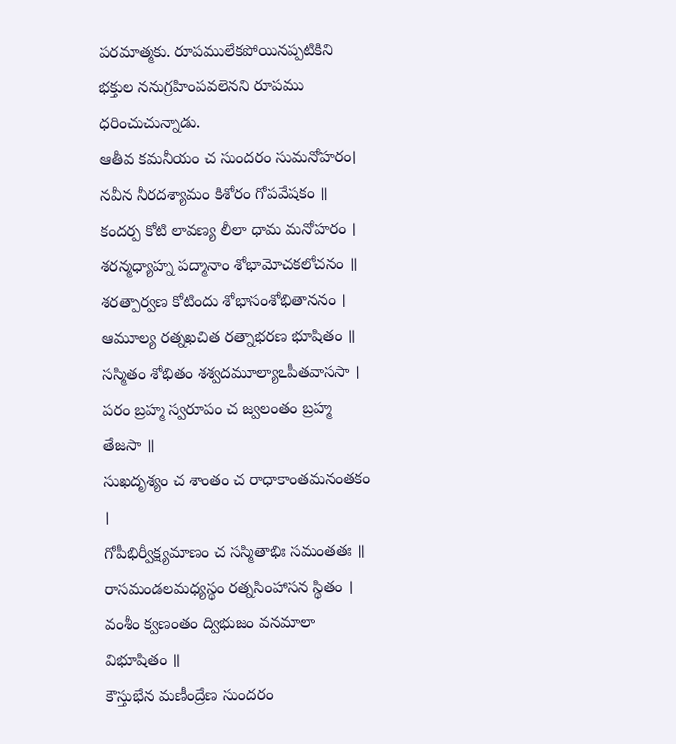పరమాత్మకు. రూపములేకపోయినప్పటికిని భక్తుల ననుగ్రహింపవలెనని రూపము ధరించుచున్నాడు.
ఆతీవ కమనీయం చ సుందరం సుమనోహరం।
నవీన నీరదశ్యామం కిశోరం గోపవేషకం ॥
కందర్ప కోటి లావణ్య లీలా ధామ మనోహరం ।
శరన్మధ్యాహ్న పద్మానాం శోభామోచకలోచనం ॥
శరత్పార్వణ కోటిందు శోభాసంశోభితాననం ।
ఆమూల్య రత్నఖచిత రత్నాభరణ భూషితం ॥
సస్మితం శోభితం శశ్వదమూల్యాఽపీతవాససా ।
పరం బ్రహ్మ స్వరూపం చ జ్వలంతం బ్రహ్మ తేజసా ॥
సుఖదృశ్యం చ శాంతం చ రాధాకాంతమనంతకం ।
గోపీభిర్వీక్ష్యమాణం చ సస్మితాభిః సమంతతః ॥
రాసమండలమధ్యస్థం రత్నసింహాసన స్థితం ।
వంశీం క్వణంతం ద్విభుజం వనమాలా విభూషితం ॥
కౌస్తుభేన మణీంద్రేణ సుందరం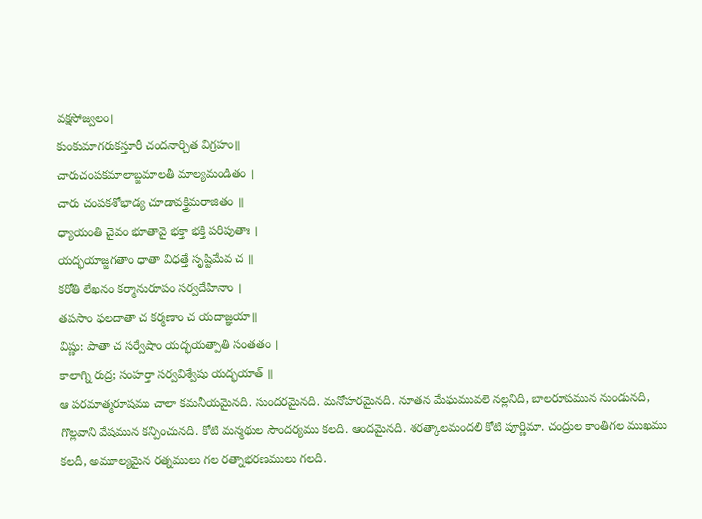వక్షసోజ్వలం।
కుంకుమాగరుకస్తూరీ చందనార్చిత విగ్రహం॥
చారుచంపకమాలాబ్జమాలతీ మాల్యమండితం ।
చారు చంపకశోభాడ్య చూడావక్త్రిమరాజితం ॥
ధ్యాయంతి చైవం భూతావై భక్తా భక్తి పరిపుతాః ।
యద్భయాజ్జగతాం ధాతా విధత్తే సృష్టిమేవ చ ॥
కరోతి లేఖనం కర్మానురూపం సర్వదేహినాం ।
తపసాం ఫలదాతా చ కర్మణాం చ యదాజ్ఞయా॥
విష్ణు: పాతా చ సర్వేషాం యద్భయత్పాతి సంతతం ।
కాలాగ్ని రుద్ర; సంహర్తా సర్వవిశ్వేషు యద్భయాత్ ॥
ఆ పరమాత్మరూషము చాలా కమనీయమైనది. సుందరమైనది. మనోహరమైనది. నూతన మేఘమువలె నల్లనిది, బాలరూపమున నుండునది, గొల్లవాని వేషమున కన్పించునది. కోటి మన్మథుల సౌందర్యము కలది. ఆందమైనది. శరత్కాలమందలి కోటి పూర్ణిమా. చంద్రుల కాంతిగల ముఖము కలదీ, అమూల్యమైన రత్నములు గల రత్నాభరణములు గలది.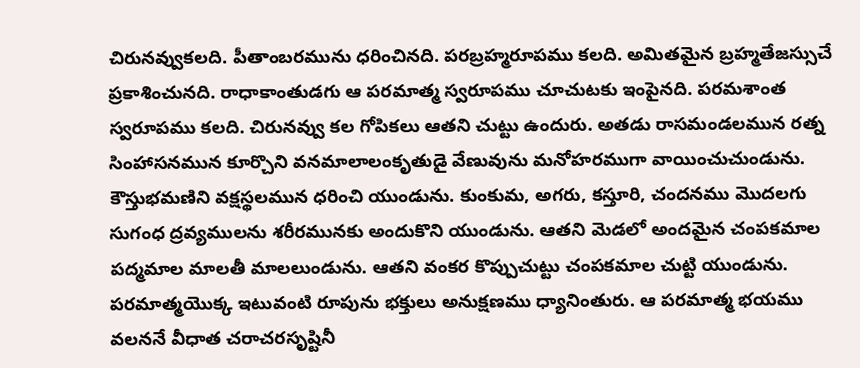చిరునవ్వుకలది. పీతాంబరమును ధరించినది. పరబ్రహ్మరూపము కలది. అమితమైన బ్రహ్మతేజస్సుచే ప్రకాశించునది. రాధాకాంతుడగు ఆ పరమాత్మ స్వరూపము చూచుటకు ఇంపైనది. పరమశాంత స్వరూపము కలది. చిరునవ్వు కల గోపికలు ఆతని చుట్టు ఉందురు. అతడు రాసమండలమున రత్న సింహాసనమున కూర్చొని వనమాలాలంకృతుడై వేణువును మనోహరముగా వాయించుచుండును. కౌస్తుభమణిని వక్షస్థలమున ధరించి యుండును. కుంకుమ, అగరు, కస్తూరి, చందనము మొదలగు సుగంధ ద్రవ్యములను శరీరమునకు అందుకొని యుండును. ఆతని మెడలో అందమైన చంపకమాల పద్మమాల మాలతీ మాలలుండును. ఆతని వంకర కొప్పుచుట్టు చంపకమాల చుట్టి యుండును.
పరమాత్మయొక్క ఇటువంటి రూపును భక్తులు అనుక్షణము ధ్యానింతురు. ఆ పరమాత్మ భయము వలననే వీధాత చరాచరసృష్టినీ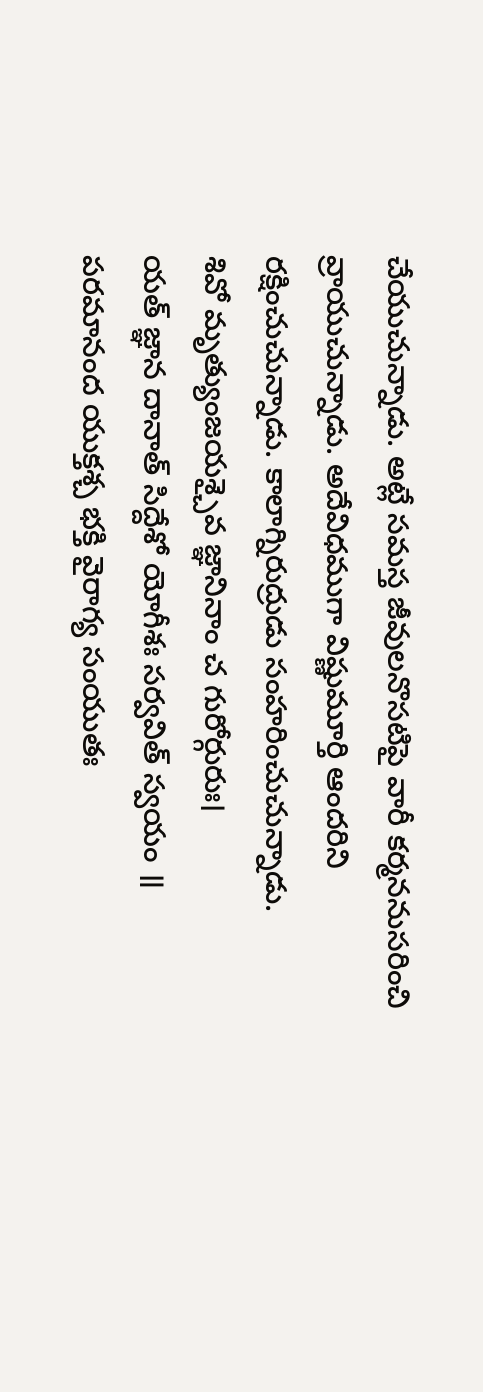చేయుచున్నాడు. అట్లే సమస్త జీవులనొసటిపై వారీ కర్మననుసరించి వ్రాయుచున్నాడు. అదేవిధముగా విష్ణుమూర్తి ఆందరిని రక్షించుచున్నాడు. కాలాగ్నిరుద్రుడు సంహరించుచున్నాడు.
శివో మృత్యుంజయశ్చైవ జ్ఞానినాం చ గురోర్గురుః।
యత్ జ్ఞాన దానాత్ సిద్దేశో యోగీశః సర్వవిత్ స్వయం ॥
పరమానంద యుక్తశ్చ భక్తి వైరాగ్య సంయుతః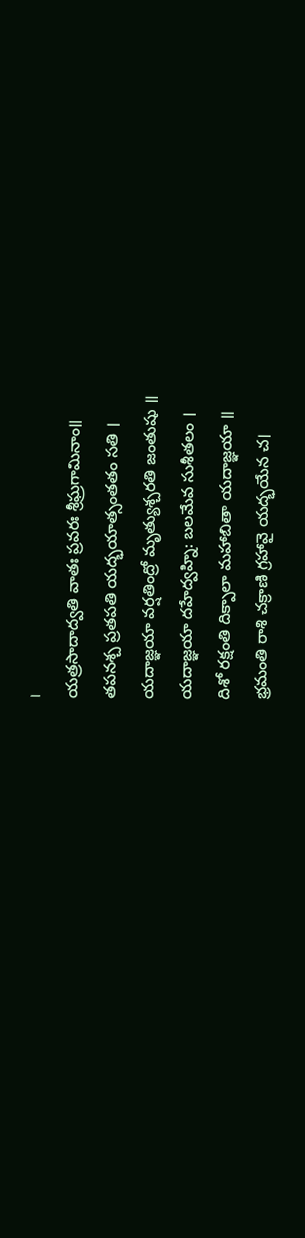।
యత్రసాదాద్వతి వాతః ప్రవరః శ్రీఘ్రగామినాం॥
తపనశ్చ ప్రతపతి యద్భయాత్సంతతం సతి ।
యదాజ్ఞయా వర్షతింద్రో మృత్యుశ్చరతి జంతుషు ॥
యదాజ్ఞయా దహేద్వహ్ని: బలమేవ సుశీతలం ।
దిశో రక్షంతి దిక్పాలా మహాబితా యదాజ్ఞయా ॥
భ్రమంతి రాశి చక్రాణి గ్రహావై యద్భయేన చ।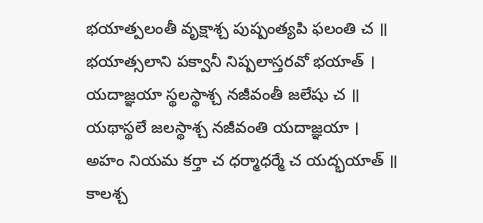భయాత్పలంతీ వృక్షాశ్చ పుష్పంత్యపి ఫలంతి చ ॥
భయాత్సలాని పక్వానీ నిష్పలాస్తరవో భయాత్ ।
యదాజ్ఞయా స్థలస్థాశ్చ నజీవంతీ జలేషు చ ॥
యథాస్థలే జలస్థాశ్చ నజీవంతి యదాజ్ఞయా ।
అహం నియమ కర్తా చ ధర్మాధర్మే చ యద్భయాత్ ॥
కాలశ్చ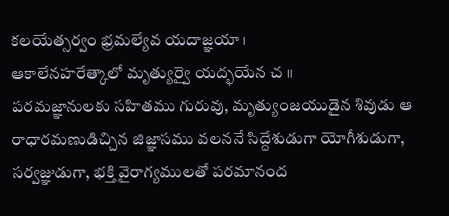కలయేత్సర్వం భ్రమల్యేవ యదాజ్ఞయా ।
ఆకాలేనహరేత్కాలో మృత్యుర్వై యద్భయేన చ ॥
పరమజ్ఞానులకు సహితము గురువు, మృత్యుంజయుడైన శివుడు ఆ రాధారమణుడిచ్చిన జిజ్ఞాసము వలననే సిద్దేశుడుగా యోగీశుడుగా, సర్వజ్ఞుడుగా, భక్తి వైరాగ్యములతో పరమానంద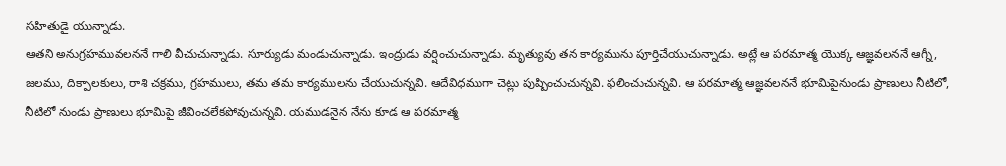సహితుడై యున్నాడు.
ఆతని అనుగ్రహమువలననే గాలి వీచుచున్నాడు. సూర్యుడు మండుచున్నాడు. ఇంద్రుడు వర్షించుచున్నాడు. మృత్యువు తన కార్యమును పూర్తిచేయుచున్నాడు. అట్లే ఆ పరమాత్మ యొక్క ఆజ్ఞవలననే ఆగ్నీ, జలము, దిక్పాలకులు, రాశి చక్రము, గ్రహములు, తమ తమ కార్యములను చేయుచున్నవి. ఆదేవిధముగా చెట్లు పుష్పించుచున్నవి. ఫలించుచున్నవి. ఆ పరమాత్మ ఆజ్ఞవలననే భూమిపైనుండు ప్రాణులు నీటిలో, నీటిలో నుండు ప్రాణులు భూమిపై జీవించలేకపోవుచున్నవి. యముడనైన నేను కూడ ఆ పరమాత్మ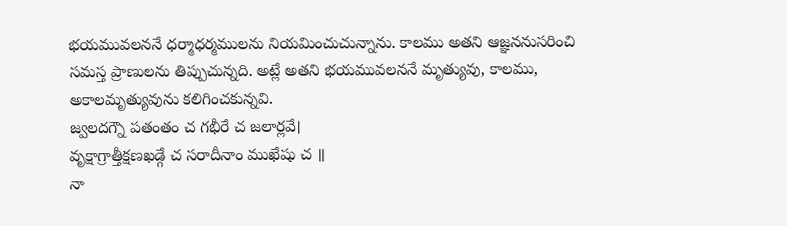భయమువలననే ధర్మాధర్మములను నియమించుచున్నాను. కాలము అతని ఆజ్ఞననుసరించి సమస్త ప్రాణులను తిప్పుచున్నది. అట్లే అతని భయమువలననే మృత్యువు, కాలము, అకాలమృత్యువును కలిగించకున్నవి.
జ్వలదగ్నౌ పతంతం చ గభీరే చ జలార్లవే।
వృక్షాగ్రాత్తీక్షణఖడ్గే చ సరాదీనాం ముఖేషు చ ॥
నా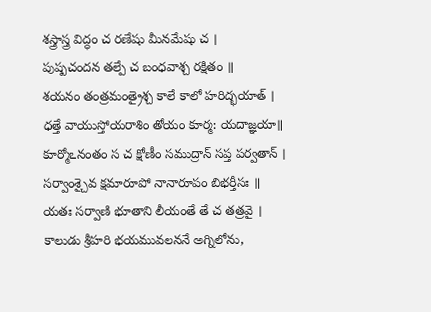శస్త్రాస్త్ర విద్ధం చ రణేషు మీనమేషు చ ।
పుష్పచందన తల్పే చ బంధవాశ్చ రక్షితం ॥
శయనం తంత్రమంత్రైశ్చ కాలే కాలో హరిద్భయాత్ ।
ధత్తే వాయుస్తోయరాశిం తోయం కూర్మ: యదాజ్ఞయా॥
కూర్మోఽనంతం స చ క్షోణీం సముద్రాన్ సప్త పర్వతాన్ ।
సర్వాంశ్చైవ క్షమారూపో నానారూపం బిభర్తీసః ॥
యతః సర్వాణి భూతాని లీయంతే తే చ తత్రవై ।
కాలుడు శ్రీహరి భయమువలననే అగ్నిలోను,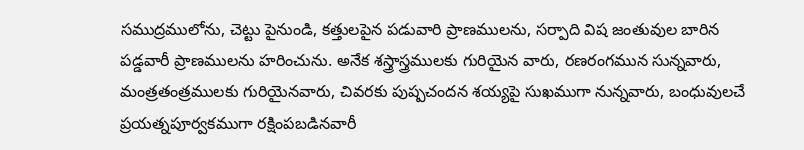సముద్రములోను, చెట్టు పైనుండి, కత్తులపైన పడువారి ప్రాణములను, సర్పాది విష జంతువుల బారిన పడ్డవారీ ప్రాణములను హరించును. అనేక శస్త్రాస్త్రములకు గురియైన వారు, రణరంగమున సున్నవారు, మంత్రతంత్రములకు గురియైనవారు, చివరకు పుష్పచందన శయ్యపై సుఖముగా నున్నవారు, బంధువులచే ప్రయత్నపూర్వకముగా రక్షింపబడినవారీ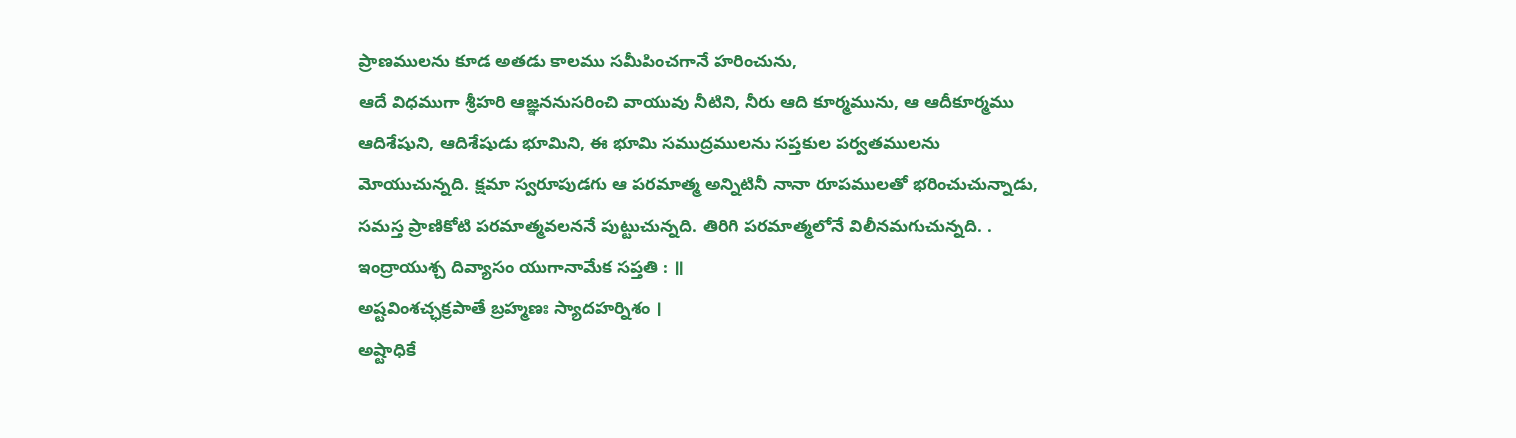ప్రాణములను కూడ అతడు కాలము సమీపించగానే హరించును,
ఆదే విధముగా శ్రీహరి ఆజ్ఞననుసరించి వాయువు నీటిని, నీరు ఆది కూర్మమును, ఆ ఆదీకూర్మము ఆదిశేషుని, ఆదిశేషుడు భూమిని, ఈ భూమి సముద్రములను సప్తకుల పర్వతములను మోయుచున్నది. క్షమా స్వరూపుడగు ఆ పరమాత్మ అన్నిటినీ నానా రూపములతో భరించుచున్నాడు,
సమస్త ప్రాణికోటి పరమాత్మవలననే పుట్టుచున్నది. తిరిగి పరమాత్మలోనే విలీనమగుచున్నది. .
ఇంద్రాయుశ్చ దివ్యాసం యుగానామేక సప్తతి : ॥
అష్టవింశచ్ఛక్రపాతే బ్రహ్మణః స్యాదహర్నిశం ।
అష్టాధికే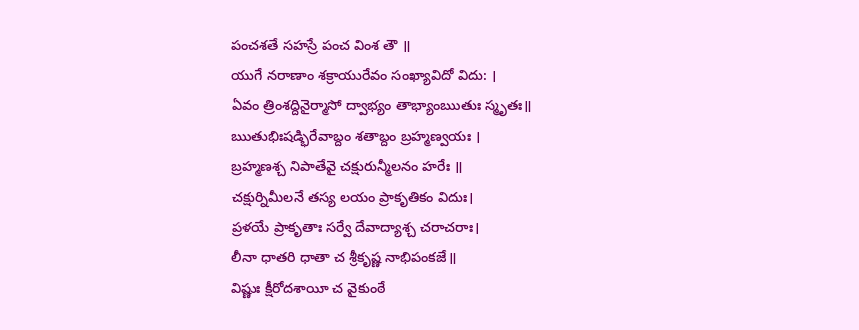పంచశతే సహస్రే పంచ వింశ తౌ ॥
యుగే నరాణాం శక్రాయురేవం సంఖ్యావిదో విదు: ।
ఏవం త్రింశద్దినైర్మాసో ద్వాభ్యం తాభ్యాంఋతుః స్మృతః॥
ఋతుభిఃషడ్భిరేవాబ్దం శతాబ్దం బ్రహ్మణ్వయః ।
బ్రహ్మణశ్చ నిపాతేవై చక్షురున్మీలనం హరేః ॥
చక్షుర్నిమీలనే తస్య లయం ప్రాకృతికం విదుః।
ప్రళయే ప్రాకృతాః సర్వే దేవాద్యాశ్చ చరాచరాః।
లీనా ధాతరి ధాతా చ శ్రీకృష్ణ నాభిపంకజే॥
విష్ణుః క్షీరోదశాయీ చ వైకుంఠే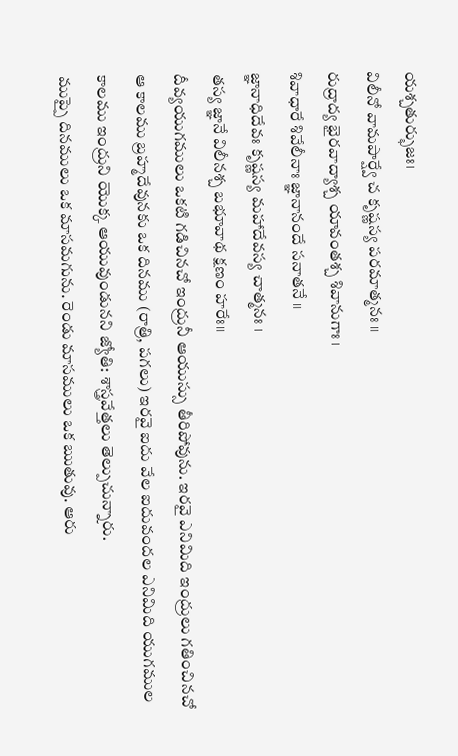యశ్చతుర్భుజః।
విలీనో వామపార్ష్వే చ కృష్ణస్య పరమాత్మనః ॥
రుద్రాద్య భైరవాద్యాశ్చ యావంతశ్చ శివానుగాః ।
శివాధారే శివేలీనాః జ్ఞానానందే సనాతనే ॥
జ్ఞానాధిదేవః కృష్ణస్య మహాదేవస్య చాత్మనః ।
తస్య జ్ఞానే విలీనశ్చ బభూవాథ క్షణం హరేః॥
దీవ్యయుగములు ఒకటి గడిచినచో ఇంద్రునీ ఆయుస్సు తీరిపోవును. ఇరవై ఎనిమిది ఇంద్రులు గతించినచో ఆ కాలము బ్రహ్మదేవునకు ఒక దినము (రాత్రి, పగలు) ఇరవై ఐదు వేల ఐదువందల ఎనిమిది యుగముల కాలము ఇంద్రుని యొక్క ఆయువుండునని జ్యోతి: శాస్త్రవేత్తలు తెల్పుచున్నారు.
ముప్పై దినములు ఒక మాసమగును. రెండు మాసములు ఒక ఋతువు. ఆరు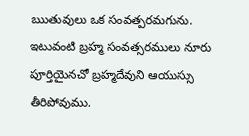ఋతువులు ఒక సంవత్పరమగును. ఇటువంటి బ్రహ్మ సంవత్సరములు నూరు పూర్తియైనచో బ్రహ్మదేవుని ఆయుస్సు తీరిపోవుము.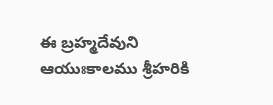ఈ బ్రహ్మదేవుని ఆయుఃకాలము శ్రీహరికి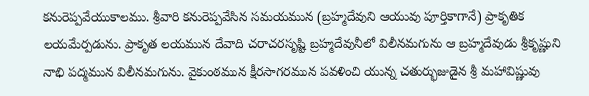కనురెప్పవేయుకాలము. శ్రీవారి కనురెప్పవేసిన సమయమున (బ్రహ్మదేవుని ఆయువు పూర్తికాగానే) ప్రాకృతిక లయమేర్పడును. ప్రాకృత లయమున దేవాది చరాచరసృష్టి బ్రహ్మదేవునీలో విలీనమగును ఆ బ్రహ్మదేవుడు శ్రీకృష్ణుని నాభి పద్మమున విలీనమగును. వైకుంఠమున క్షీరసాగరమున పవళించి యున్న చతుర్భుజుడైన శ్రీ మహావిష్ణువు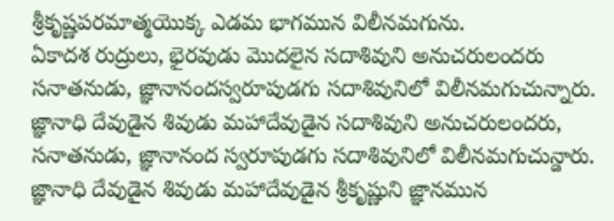శ్రీకృష్ణపరమాత్మయొక్క ఎడమ భాగమున విలీనమగును.
ఏకాదశ రుద్రులు, భైరవుడు మొదలైన సదాశివుని అనుచరులందరు సనాతనుడు, జ్ఞానానందస్వరూపుడగు సదాశివునిలో విలీనమగుచున్నారు.
జ్ఞానాధి దేవుడైన శివుడు మహాదేవుడైన సదాశివుని అనుచరులందరు, సనాతనుడు, జ్ఞానానంద స్వరూపుడగు సదాశివునిలో విలీనమగుచున్డారు.
జ్ఞానాధి దేవుడైన శివుడు మహాదేవుడైన శ్రీకృష్ణుని జ్ఞానమున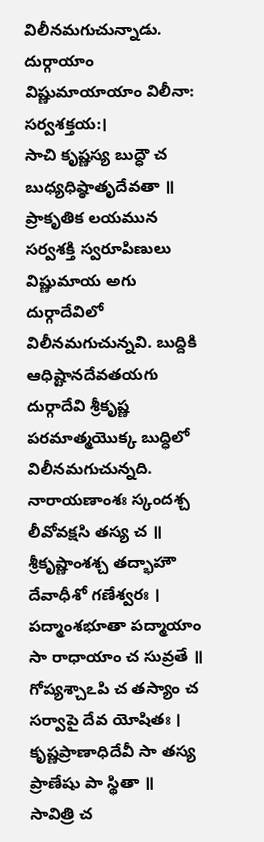విలీనమగుచున్నాడు.
దుర్గాయాం విష్ణుమాయాయాం విలీనా: సర్వశక్తయ:।
సాచి కృష్ణస్య బుద్ధౌ చ బుధ్యధిష్ఠాతృదేవతా ॥
ప్రాకృతిక లయమున సర్వశక్తి స్వరూపిణులు విష్ణుమాయ అగు దుర్గాదేవిలో విలీనమగుచున్నవి. బుద్దికి ఆధిష్టానదేవతయగు దుర్గాదేవి శ్రీకృష్ణ పరమాత్మయొక్క బుద్ధిలో విలీనమగుచున్నది.
నారాయణాంశః స్కందశ్చ లీవోవక్షసి తస్య చ ॥
శ్రీకృష్ణాంశశ్చ తద్భాహౌ దేవాధీశో గణేశ్వరః ।
పద్మాంశభూతా పద్మాయాం సా రాధాయాం చ సువ్రతే ॥
గోప్యశ్చాఽపి చ తస్యాం చ సర్వాపై దేవ యోషితః ।
కృష్ణప్రాణాధిదేవీ సా తస్య ప్రాణేషు పా స్థితా ॥
సావిత్రి చ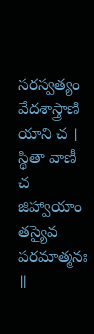సరస్వత్యం వేదశాస్త్రాణి యాని చ ।
స్థితా వాణీ చ జిహ్వాయాం తస్యైవ పరమాత్మనః ॥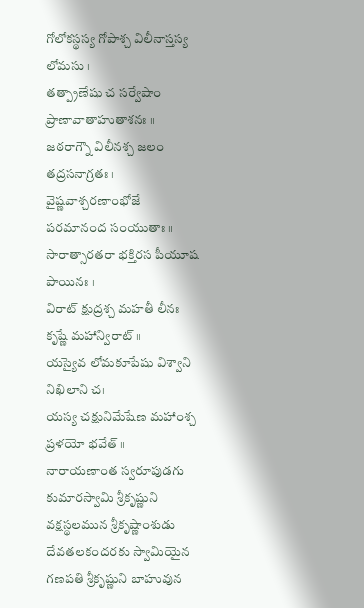గోలోకస్థస్య గోపాశ్చ విలీనాస్తస్య లోమసు ।
తత్ప్రాణేషు చ సర్వేషాం ప్రాణావాతాహుతాశనః ॥
జఠరాగ్నౌ విలీనశ్చ జలం తద్రసనాగ్రతః ।
వైష్ణవాశ్చరణాంభోజే పరమానంద సంయుతాః ॥
సారాత్సారతరా భక్తిరస పీయూష పాయినః ।
విరాట్ క్షుద్రశ్చ మహతీ లీనః కృష్ణే మహాన్విరాట్ ॥
యస్యైవ లోమకూపేషు విశ్వాని నిఖిలాని చ।
యస్య చక్షునిమేషేణ మహాంశ్చ ప్రళయో భవేత్ ॥
నారాయణాంత స్వరూపుడగు కుమారస్వామి శ్రీకృష్ణుని వక్షస్థలమున శ్రీకృష్ణాంశుడు దేవతలకందరకు స్వామియైన గణపతి శ్రీకృష్ణుని బాహువున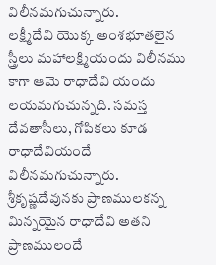విలీనమగుచున్నారు.
లక్ష్మీదేవి యొక్క అంశభూతలైన స్త్రీలు మహాలక్ష్మియందు విలీనము కాగా ఆమె రాధాదేవి యందు లయమగుచున్నది. సమస్త దేవతాసీలు, గోపికలు కూడ రాధాదేవియందే విలీనమగుచున్నారు. శ్రీకృష్ణదేవునకు ప్రాణములకన్న మిన్నయైన రాధాదేవి అతని ప్రాణములందే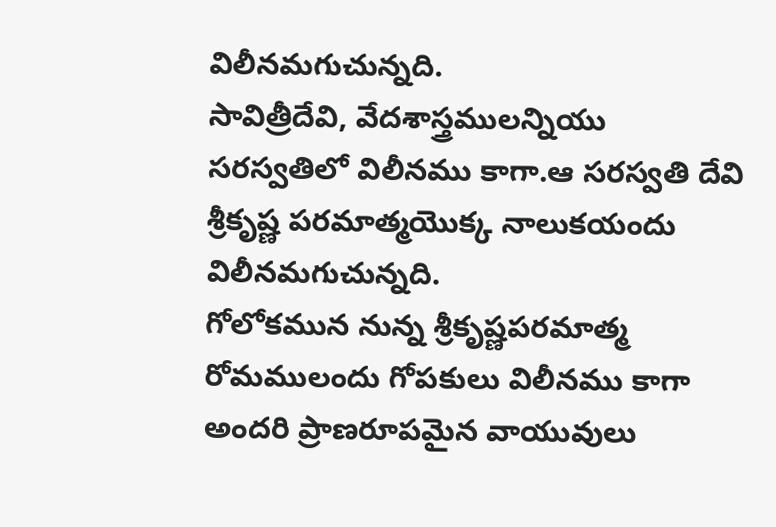విలీనమగుచున్నది.
సావిత్రీదేవి, వేదశాస్త్రములన్నియు సరస్వతిలో విలీనము కాగా.ఆ సరస్వతి దేవి శ్రీకృష్ణ పరమాత్మయొక్క నాలుకయందు విలీనమగుచున్నది.
గోలోకమున నున్న శ్రీకృష్ణపరమాత్మ రోమములందు గోపకులు విలీనము కాగా అందరి ప్రాణరూపమైన వాయువులు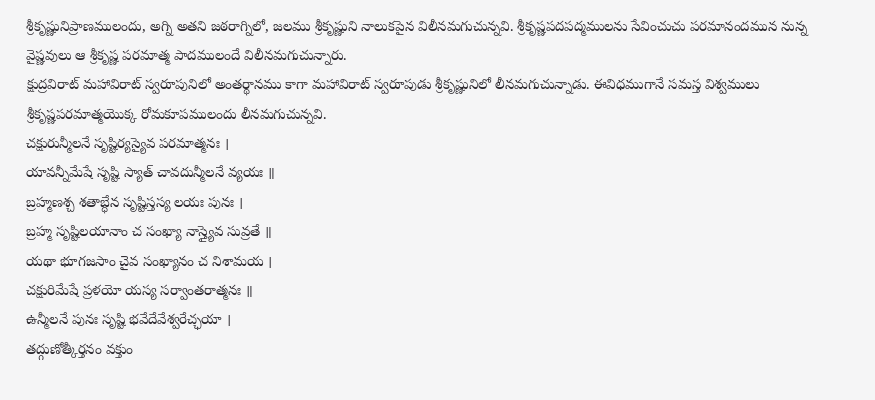శ్రీకృష్ణునిప్రాణములందు, అగ్ని అతని జఠరాగ్నిలో, జలము శ్రీకృష్ణుని నాలుకపైన విలీనమగుచున్నవి. శ్రీకృష్ణపదపద్మములను సేవించుచు పరమానందమున నున్న వైష్ణవులు ఆ శ్రీకృష్ణ పరమాత్మ పాదములందే విలీనమగుచున్నారు.
క్షుద్రవిరాట్ మహావిరాట్ స్వరూపునిలో అంతర్థానము కాగా మహావిరాట్ స్వరూపుడు శ్రీకృష్ణునిలో లీనమగుచున్నాడు. ఈవిధముగానే సమస్త విశ్వములు శ్రీకృష్ణపరమాత్మయొక్క రోమకూపములందు లీనమగుచున్నవి.
చక్షురున్మీలనే సృష్టిర్యస్యైవ పరమాత్మనః ।
యావన్నీమేషే సృష్టి స్యాత్ చావదున్మీలనే వ్యయః ॥
బ్రహ్మణశ్చ శతాబ్ధేన సృష్టిస్తస్య లయః పునః ।
బ్రహ్మ సృష్టిలయానాం చ సంఖ్యా నాస్త్యైవ సువ్రతే ॥
యథా భూగజసాం చైవ సంఖ్యానం చ నిశామయ ।
చక్షురిమేషే ప్రళయో యస్య సర్వాంతరాత్మనః ॥
ఉన్మీలనే పునః సృష్టి భవేదేవేశ్వరేచ్ఛయా ।
తద్గుణోత్కీర్తనం వక్తుం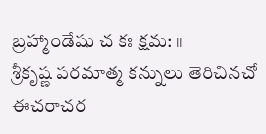బ్రహ్మాండేషు చ కః క్షమ: ॥
శ్రీకృష్ణ పరమాత్మ కన్నులు తెరిచినచో ఈచరాచర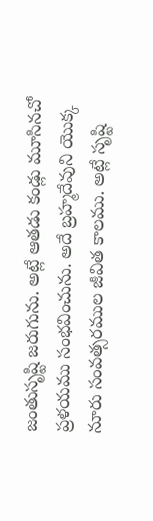జంతుసృష్టి జరుగును. అట్లే ఆతడు కండ్లు మూసినచో ప్రళయము సంభవించును. అదే బ్రహ్మదేవుని యొక్క నూరు సంవత్సరముల జీవిత కాలము. అట్లే సృష్టి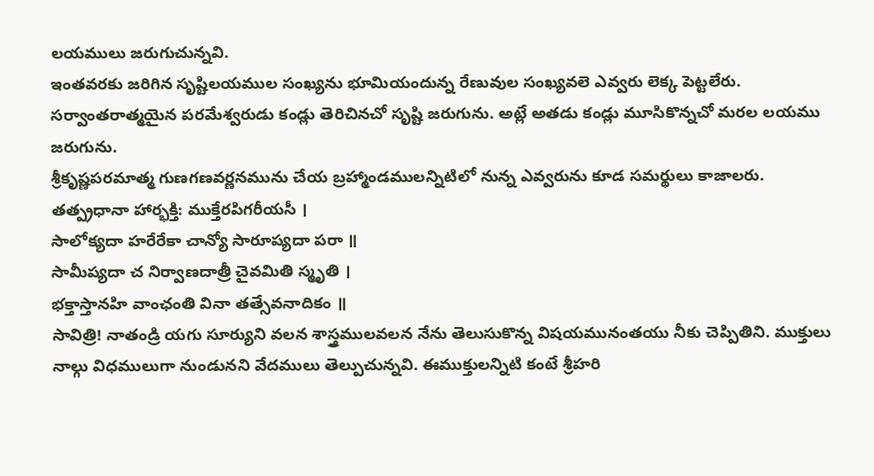లయములు జరుగుచున్నవి.
ఇంతవరకు జరిగిన సృష్టిలయముల సంఖ్యను భూమియందున్న రేణువుల సంఖ్యవలె ఎవ్వరు లెక్క పెట్టలేరు. సర్వాంతరాత్మయైన పరమేశ్వరుడు కండ్లు తెరిచినచో సృష్టి జరుగును. అట్లే అతడు కండ్లు మూసికొన్నచో మరల లయము జరుగును.
శ్రీకృష్ణపరమాత్మ గుణగణవర్ణనమును చేయ బ్రహ్మాండములన్నిటిలో నున్న ఎవ్వరును కూడ సమర్థులు కాజాలరు.
తత్ప్రధానా హార్భక్తి: ముక్తేరపిగరీయసీ ।
సాలోక్యదా హరేరేకా చాన్యో సారూప్యదా పరా ॥
సామీప్యదా చ నిర్వాణదాత్రీ చైవమితి స్మృతి ।
భక్తాస్తానహి వాంఛంతి వినా తత్సేవనాదికం ॥
సావిత్రి! నాతండ్రి యగు సూర్యుని వలన శాస్త్రములవలన నేను తెలుసుకొన్న విషయమునంతయు నీకు చెప్పితిని. ముక్తులు నాల్గు విధములుగా నుండునని వేదములు తెల్పుచున్నవి. ఈముక్తులన్నిటి కంటే శ్రీహరి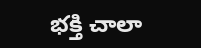భక్తి చాలా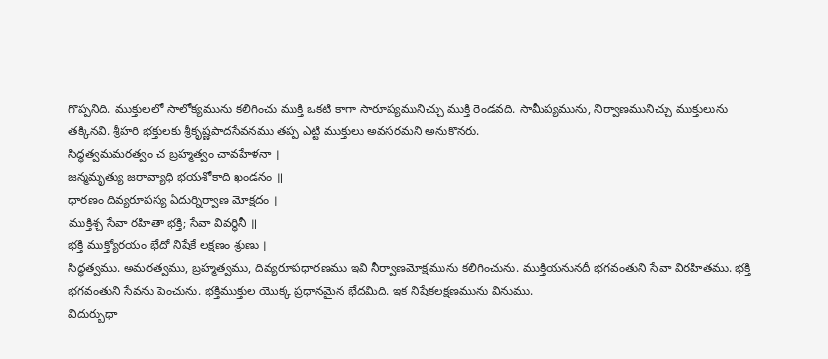గొప్పనిది. ముక్తులలో సాలోక్యమును కలిగించు ముక్తి ఒకటి కాగా సారూప్యమునిచ్చు ముక్తి రెండవది. సామీప్యమును, నిర్వాణమునిచ్చు ముక్తులును తక్కినవి. శ్రీహరి భక్తులకు శ్రీకృష్ణపాదసేవనము తప్ప ఎట్టి ముక్తులు అవసరమని అనుకొనరు.
సిద్ధత్వమమరత్వం చ బ్రహ్మత్వం చావహేళనా ।
జన్మమృత్యు జరావ్యాధి భయశోకాది ఖండనం ॥
ధారణం దివ్యరూపస్య ఏదుర్నిర్వాణ మోక్షదం ।
ముక్తిశ్చ సేవా రహితా భక్తి; సేవా వివర్ధినీ ॥
భక్తి ముక్త్యోరయం భేదో నిషేకే లక్షణం శ్రుణు ।
సిద్ధత్వము. అమరత్వము, బ్రహ్మత్వము, దివ్యరూపధారణము ఇవి నీర్వాణమోక్షమును కలిగించును. ముక్తియనునదీ భగవంతుని సేవా విరహితము. భక్తి భగవంతుని సేవను పెంచును. భక్తిముక్తుల యొక్క ప్రధానమైన భేదమిది. ఇక నిషేకలక్షణమును వినుము.
విదుర్బుధా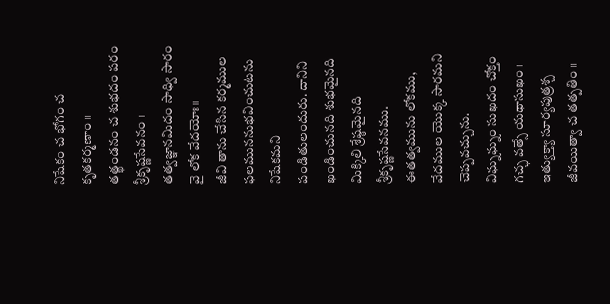నిషేకం చ భోగం చ కృతకర్మణాం ॥
తత్ఖండనం చ శుభదం పరం శ్రీకృష్ణసేవనం ।
తత్వజ్ఞానమిదం సాధ్వి సారం వై లోక వేదయోః॥
జీవి తాను చేసిన కర్మముల ఫలముననుభవించుటను నిషేకమని పండితులందురు. దానిని ఖండించునది శుభమైనది మిక్కిలి శ్రేష్ఠమైనది శ్రీకృష్ణసేవనము.
ఈతత్వమును లోకము, వేదముల యొక్క సారమని చెప్పవచ్చును.
విఘ్నఘ్నం సుఖదం చోక్తం గచ్ఛ వత్సే యథాసుఖం ।
ఇత్యుక్త్యా సూర్యపుత్రశ్చ జీవయిత్వా చ తత్పతిం ॥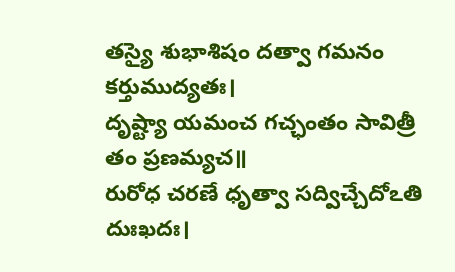తస్యై శుభాశిషం దత్వా గమనం కర్తుముద్యతః।
దృష్ట్యా యమంచ గచ్ఛంతం సావిత్రీ తం ప్రణమ్యచ॥
రురోధ చరణే ధృత్వా సద్విచ్చేదోఽతి దుఃఖదః।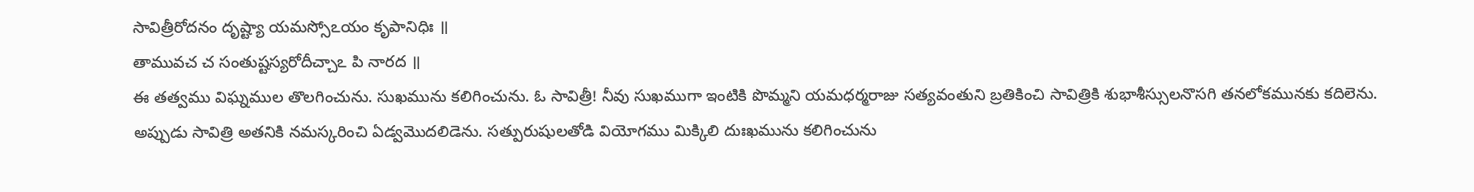సావిత్రీరోదనం దృష్ట్యా యమస్సోఽయం కృపానిధిః ॥
తామువచ చ సంతుష్టస్యరోదీచ్చాఽ పి నారద ॥
ఈ తత్వము విఘ్నముల తొలగించును. సుఖమును కలిగించును. ఓ సావిత్రీ! నీవు సుఖముగా ఇంటికి పొమ్మని యమధర్మరాజు సత్యవంతుని బ్రతికించి సావిత్రికి శుభాశీస్సులనొసగి తనలోకమునకు కదిలెను.
అప్పుడు సావిత్రి అతనికి నమస్కరించి ఏడ్వమొదలిడెను. సత్పురుషులతోడి వియోగము మిక్కిలి దుఃఖమును కలిగించును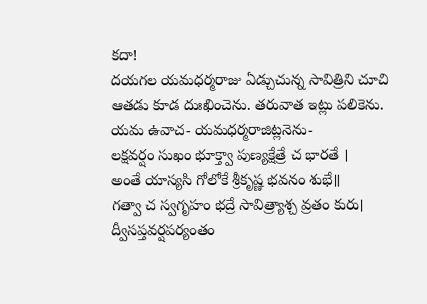కదా!
దయగల యమధర్మరాజు ఏడ్చుచున్న సావిత్రిని చూచి ఆతడు కూడ దుఃఖించెను. తరువాత ఇట్లు పలికెను.
యమ ఉవాచ- యమధర్మరాజిట్లనెను-
లక్షవర్షం సుఖం భూక్త్వా పుణ్యక్షేత్రే చ భారతే ।
అంతే యాస్యసి గోలోకే శ్రీకృష్ణ భవనం శుభే॥
గత్వా చ స్వగృహం భద్రే సావిత్ర్యాశ్చ వ్రతం కురు।
ద్వీసప్తవర్షపర్యంతం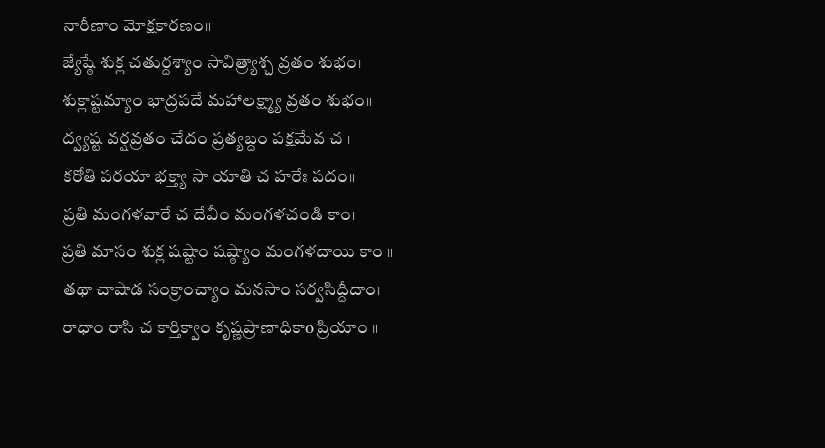నారీణాం మోక్షకారణం॥
జ్యేష్ఠే శుక్ల చతుర్దశ్యాం సావిత్ర్యాశ్చ వ్రతం శుభం।
శుక్లాష్టమ్యాం భాద్రపదే మహాలక్ష్మ్యా వ్రతం శుభం॥
ద్వ్యష్ట వర్షవ్రతం చేదం ప్రత్యబ్దం పక్షమేవ చ ।
కరోతి పరయా భక్త్యా సా యాతి చ హరేః పదం॥
ప్రతి మంగళవారే చ దేవీం మంగళచండి కాం।
ప్రతి మాసం శుక్ల షష్టాం షష్ఠ్యాం మంగళదాయి కాం ॥
తథా చాషాడ సంక్రాంచ్యాం మనసాం సర్వసిద్దీదాం।
రాధాం రాసి చ కార్తిక్వాం కృష్ణప్రాణాధికాo ప్రియాం ॥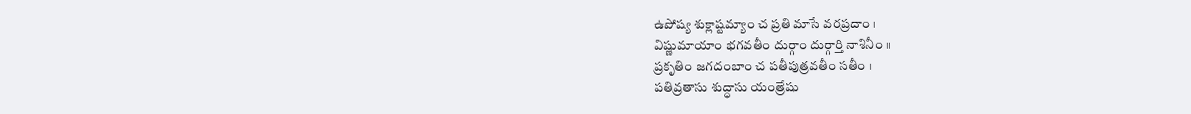ఉపోష్య శుక్లాష్టమ్యాం చ ప్రతి మాసే వరప్రదాం ।
విష్ణుమాయాం భగవతీం దుర్గాం దుర్గార్తి నాశినీం ॥
ప్రకృతిం జగదంబాం చ పతీపుత్రవతీం సతీం ।
పతివ్రతాసు శుద్ధాసు యంత్రేషు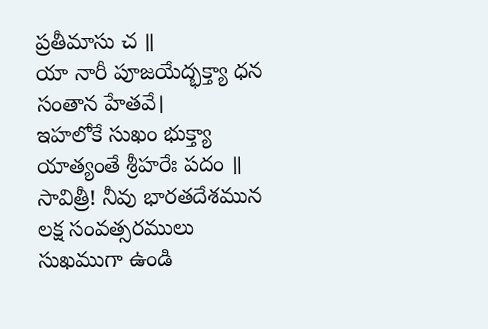ప్రతీమాసు చ ॥
యా నారీ పూజయేద్భక్త్యా ధన సంతాన హేతవే।
ఇహలోకే సుఖం భుక్త్యా యాత్యంతే శ్రీహరేః పదం ॥
సావిత్రీ! నీవు భారతదేశమున లక్ష సంవత్సరములు సుఖముగా ఉండి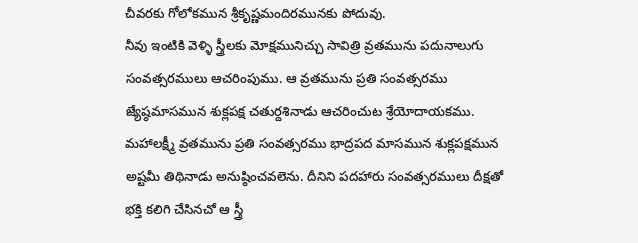చీవరకు గోలోకమున శ్రీకృష్ణమందిరమునకు పోదువు.
నీవు ఇంటికి వెళ్ళి స్త్రీలకు మోక్షమునిచ్చు సావిత్రి వ్రతమును పదునాలుగు సంవత్సరములు ఆచరింపుము. ఆ వ్రతమును ప్రతి సంవత్సరము జ్యేష్ఠమాసమున శుక్లపక్ష చతుర్దశినాడు ఆచరించుట శ్రేయోదాయకము.
మహాలక్ష్మీ వ్రతమును ప్రతి సంవత్సరము భాద్రపద మాసమున శుక్లపక్షమున అష్టమీ తిథినాడు అనుష్ఠించవలెను. దీనిని పదహారు సంవత్సరములు దీక్షతో భక్తి కలిగి చేసినచో ఆ స్త్రీ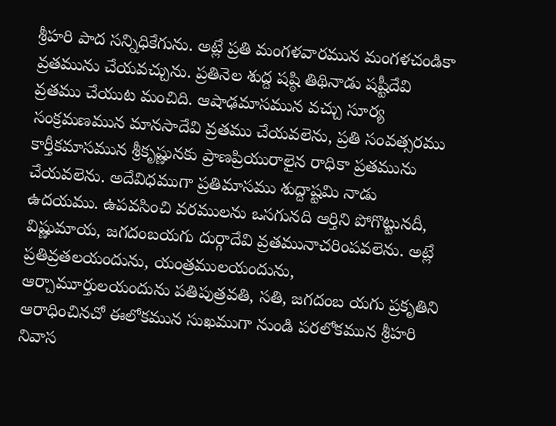శ్రీహరి పాద సన్నిధికేగును. అట్లే ప్రతి మంగళవారమున మంగళచండికా వ్రతమును చేయవచ్చును. ప్రతినెల శుద్ద షష్ఠి తిథినాడు షష్టీదేవి వ్రతము చేయుట మంచిది. ఆషాఢమాసమున వచ్చు సూర్య సంక్రమణమున మానసాదేవి వ్రతము చేయవలెను, ప్రతి సంవత్సరము కార్తీకమాసమున శ్రీకృష్ణునకు ప్రాణప్రియురాలైన రాధికా ప్రతమును చేయవలెను. అదేవిధముగా ప్రతిమాసము శుద్దాష్టమి నాడు ఉదయము. ఉపవసించి వరములను ఒసగునది ఆర్తిని పోగొట్టునదీ, విష్ణుమాయ, జగదంబయగు దుర్గాదేవి వ్రతమునాచరింపవలెను. అట్లే ప్రతివ్రతలయందును, యంత్రములయందును, ఆర్చామూర్తులయందును పతిపుత్రవతి, సతి, జగదంబ యగు ప్రకృతిని ఆరాధించినచో ఈలోకమున సుఖముగా నుండి పరలోకమున శ్రీహరి నివాస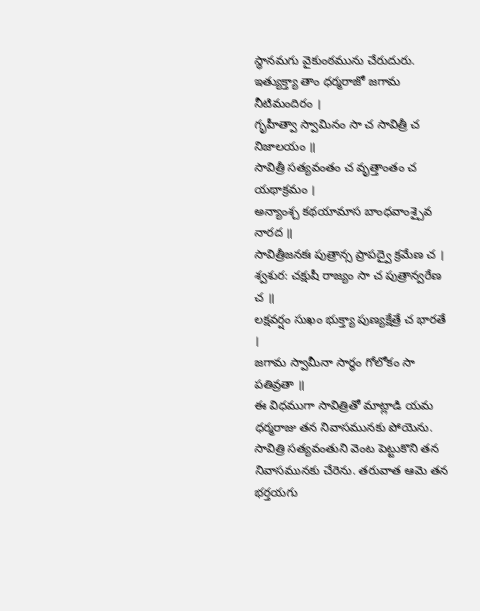స్థానమగు వైకుంఠమును చేరుదురు.
ఇత్యుక్త్యా తాం ధర్మరాజో జగామ నీటిమందిరం ।
గృహీత్వా స్వామినం సా చ సావిత్రీ చ నిజాలయం ॥
సావిత్రీ సత్యవంతం చ వృత్తాంతం చ యథాక్రమం ।
అన్యాంశ్చ కథయామాస బాంధవాంశ్చైవ నారద ॥
సావిత్రీజనకః పుత్రాన్స ప్రాపద్వై క్రమేణ చ ।
శ్వశుర: చక్షుషీ రాజ్యం సా చ పుత్రాన్వరేణ చ ॥
లక్షవర్షం సుఖం భుక్త్యా పుణ్యక్షేత్రే చ భారతే ।
జగామ స్వామీనా సార్థం గోలోకం సా పతివ్రతా ॥
ఈ విధముగా సావిత్రితో మాట్లాడి యమ ధర్మరాజు తన నివాసమునకు పోయెను. సావిత్రి సత్యవంతుని వెంట పెట్టుకొని తన నివాసమునకు చేరెను. తరువాత ఆమె తన భర్తయగు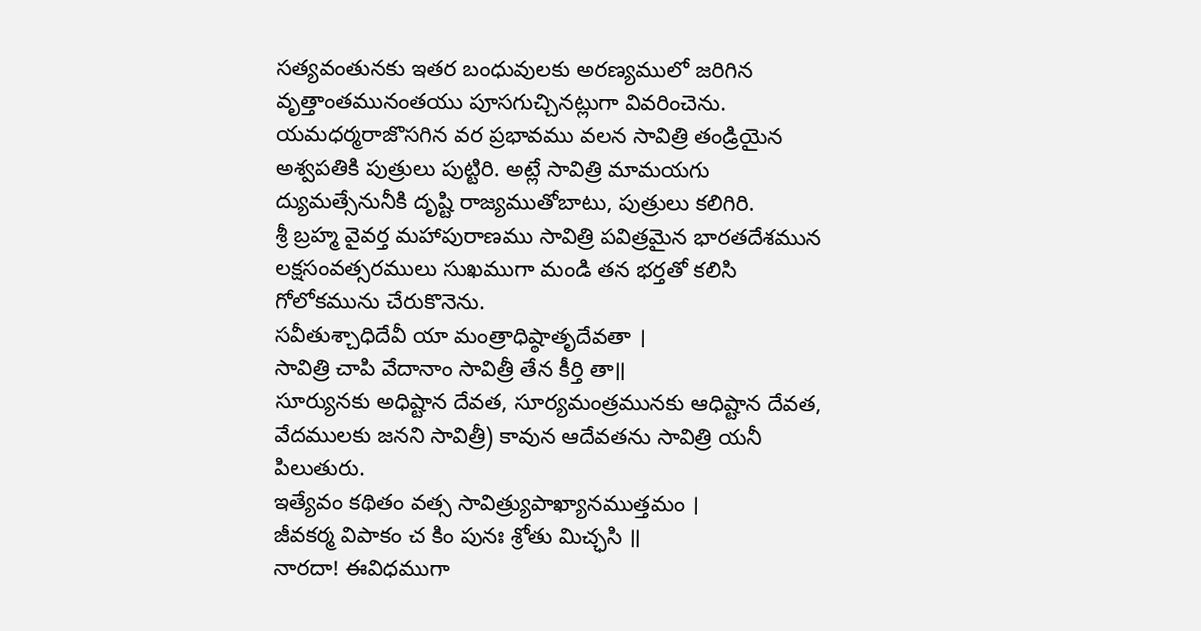సత్యవంతునకు ఇతర బంధువులకు అరణ్యములో జరిగిన వృత్తాంతమునంతయు పూసగుచ్చినట్లుగా వివరించెను.
యమధర్మరాజొసగిన వర ప్రభావము వలన సావిత్రి తండ్రియైన అశ్వపతికి పుత్రులు పుట్టిరి. అట్లే సావిత్రి మామయగు ద్యుమత్సేనునీకి దృష్టి రాజ్యముతోబాటు, పుత్రులు కలిగిరి.
శ్రీ బ్రహ్మ వైవర్త మహాపురాణము సావిత్రి పవిత్రమైన భారతదేశమున లక్షసంవత్సరములు సుఖముగా మండి తన భర్తతో కలిసి గోలోకమును చేరుకొనెను.
సవీతుశ్చాధిదేవీ యా మంత్రాధిష్ఠాతృదేవతా ।
సావిత్రి చాపి వేదానాం సావిత్రీ తేన కీర్తి తా॥
సూర్యునకు అధిష్టాన దేవత, సూర్యమంత్రమునకు ఆధిష్టాన దేవత, వేదములకు జనని సావిత్రీ) కావున ఆదేవతను సావిత్రి యనీ పిలుతురు.
ఇత్యేవం కథితం వత్స సావిత్ర్యుపాఖ్యానముత్తమం ।
జీవకర్మ విపాకం చ కిం పునః శ్రోతు మిచ్ఛసి ॥
నారదా! ఈవిధముగా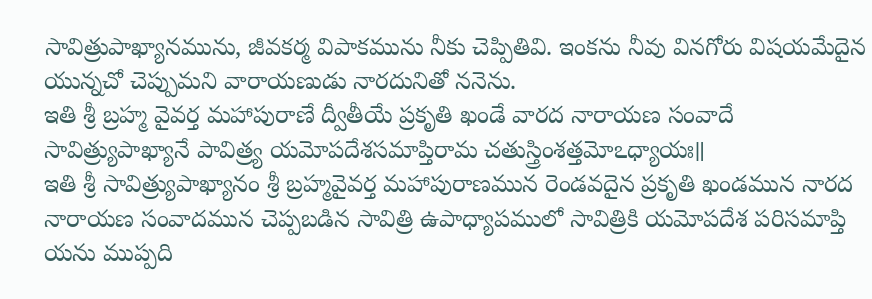సావిత్రుపాఖ్యానమును, జీవకర్మ విపాకమును నీకు చెప్పితివి. ఇంకను నీవు వినగోరు విషయమేదైన యున్నచో చెప్పుమని వారాయణుడు నారదునితో ననెను.
ఇతి శ్రీ బ్రహ్మ వైవర్త మహాపురాణే ద్వీతీయే ప్రకృతి ఖండే వారద నారాయణ సంవాదే సావిత్ర్యుపాఖ్యానే పావిత్ర్య యమోపదేశసమాప్తిరామ చతుస్త్రింశత్తమోఽధ్యాయః॥
ఇతి శ్రీ సావిత్ర్యుపాఖ్యానం శ్రీ బ్రహ్మవైవర్త మహాపురాణమున రెండవదైన ప్రకృతి ఖండమున నారద నారాయణ సంవాదమున చెప్పబడిన సావిత్రి ఉపాధ్యాపములో సావిత్రికి యమోపదేశ పరిసమాప్తి యను ముప్పది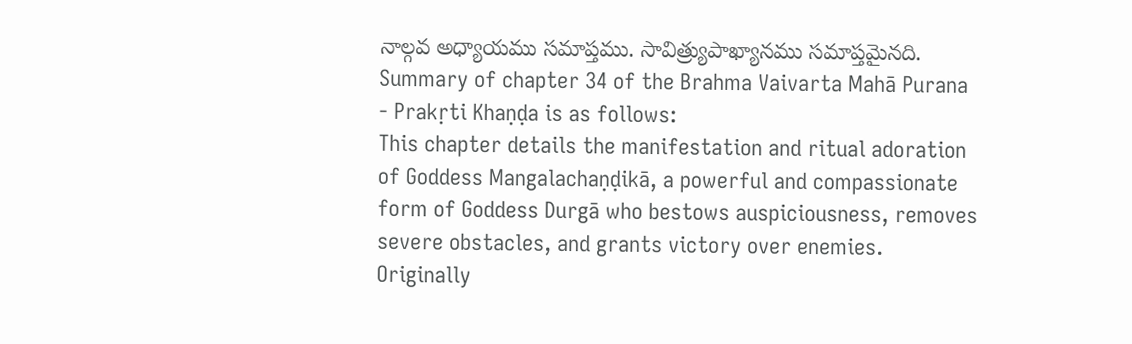నాల్గవ అధ్యాయము సమాప్తము. సావిత్ర్యుపాఖ్యానము సమాప్తమైనది.
Summary of chapter 34 of the Brahma Vaivarta Mahā Purana - Prakṛti Khaṇḍa is as follows:
This chapter details the manifestation and ritual adoration of Goddess Mangalachaṇḍikā, a powerful and compassionate form of Goddess Durgā who bestows auspiciousness, removes severe obstacles, and grants victory over enemies. Originally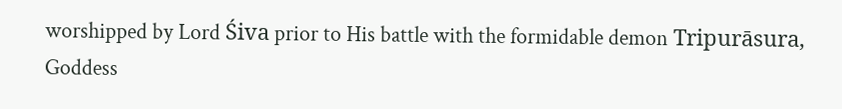worshipped by Lord Śiva prior to His battle with the formidable demon Tripurāsura, Goddess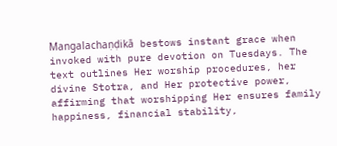Mangalachaṇḍikā bestows instant grace when invoked with pure devotion on Tuesdays. The text outlines Her worship procedures, her divine Stotra, and Her protective power, affirming that worshipping Her ensures family happiness, financial stability,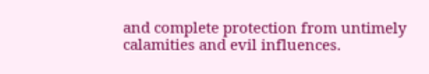and complete protection from untimely calamities and evil influences.